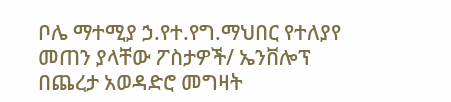ቦሌ ማተሚያ ኃ.የተ.የግ.ማህበር የተለያየ መጠን ያላቸው ፖስታዎች/ ኤንቨሎፕ በጨረታ አወዳድሮ መግዛት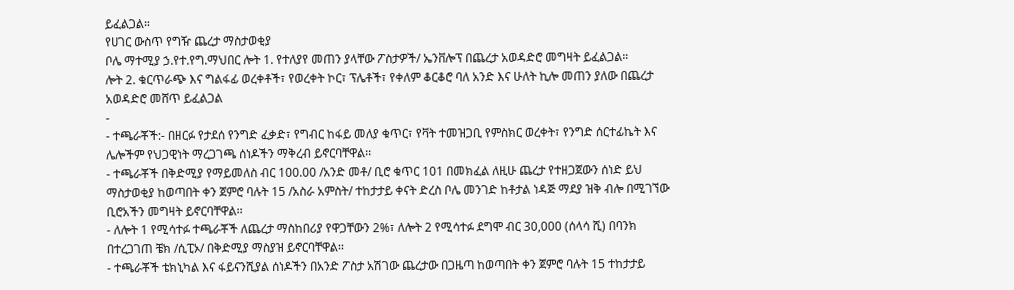ይፈልጋል።
የሀገር ውስጥ የግዥ ጨረታ ማስታወቂያ
ቦሌ ማተሚያ ኃ.የተ.የግ.ማህበር ሎት 1. የተለያየ መጠን ያላቸው ፖስታዎች/ ኤንቨሎፕ በጨረታ አወዳድሮ መግዛት ይፈልጋል።
ሎት 2. ቁርጥራጭ እና ግልፋፊ ወረቀቶች፣ የወረቀት ኮር፣ ፕሌቶች፣ የቀለም ቆርቆሮ ባለ አንድ እና ሁለት ኪሎ መጠን ያለው በጨረታ አወዳድሮ መሸጥ ይፈልጋል
-
- ተጫራቾች:- በዘርፉ የታደሰ የንግድ ፈቃድ፣ የግብር ከፋይ መለያ ቁጥር፣ የቫት ተመዝጋቢ የምስክር ወረቀት፣ የንግድ ሰርተፊኬት እና ሌሎችም የህጋዊነት ማረጋገጫ ሰነዶችን ማቅረብ ይኖርባቸዋል፡፡
- ተጫራቾች በቅድሚያ የማይመለስ ብር 100.00 /አንድ መቶ/ ቢሮ ቁጥር 101 በመክፈል ለዚሁ ጨረታ የተዘጋጀውን ሰነድ ይህ ማስታወቂያ ከወጣበት ቀን ጀምሮ ባሉት 15 /አስራ አምስት/ ተከታታይ ቀናት ድረስ ቦሌ መንገድ ከቶታል ነዳጅ ማደያ ዝቅ ብሎ በሚገኘው ቢሮአችን መግዛት ይኖርባቸዋል፡፡
- ለሎት 1 የሚሳተፉ ተጫራቾች ለጨረታ ማስከበሪያ የዋጋቸውን 2%፣ ለሎት 2 የሚሳተፉ ደግሞ ብር 30,000 (ሰላሳ ሺ) በባንክ በተረጋገጠ ቼክ /ሲፒኦ/ በቅድሚያ ማስያዝ ይኖርባቸዋል፡፡
- ተጫራቾች ቴክኒካል እና ፋይናንሺያል ሰነዶችን በአንድ ፖስታ አሽገው ጨረታው በጋዜጣ ከወጣበት ቀን ጀምሮ ባሉት 15 ተከታታይ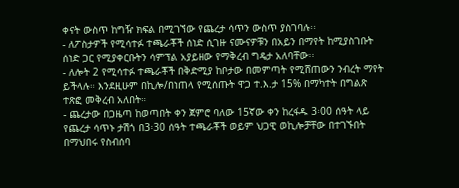ቀናት ውስጥ ከግዥ ክፍል በሚገኘው የጨረታ ሳጥን ውስጥ ያስገባሉ፡፡
- ለፖስታዎች የሚሳተፉ ተጫራቾች ሰነድ ሲገዙ ናሙናዎቹን በአይን በማየት ከሚያስገቡት ሰነድ ጋር የሚያቀርቡትን ሳምፕል አያይዘው የማቅረብ ግዴታ አለባቸው፡፡
- ለሎት 2 የሚሳተፉ ተጫራቾች በቅድሚያ ከቦታው በመምጣት የሚሸጠውን ንብረት ማየት ይችላሉ። እንደዚሁም በኪሎ/በነጠላ የሚሰጡት ዋጋ ተ.እ.ታ 15% በማካተት በግልጽ ተጽፎ መቅረብ አለበት።
- ጨረታው በጋዜጣ ከወጣበት ቀን ጀምሮ ባለው 15ኛው ቀን ከረፋዱ 3፡00 ሰዓት ላይ የጨረታ ሳጥኑ ታሽጎ በ3፡30 ሰዓት ተጫራቾች ወይም ህጋዊ ወኪሎቻቸው በተገኙበት በማህበሩ የስብሰባ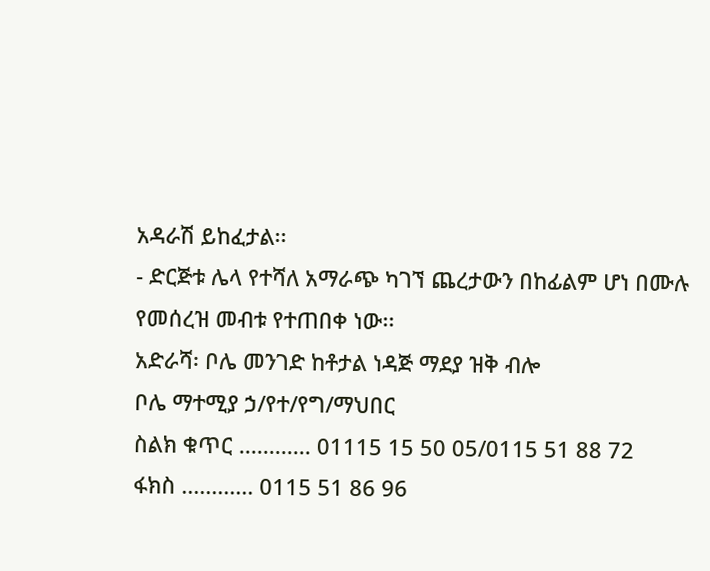አዳራሽ ይከፈታል፡፡
- ድርጅቱ ሌላ የተሻለ አማራጭ ካገኘ ጨረታውን በከፊልም ሆነ በሙሉ የመሰረዝ መብቱ የተጠበቀ ነው፡፡
አድራሻ፡ ቦሌ መንገድ ከቶታል ነዳጅ ማደያ ዝቅ ብሎ
ቦሌ ማተሚያ ኃ/የተ/የግ/ማህበር
ስልክ ቁጥር ............ 01115 15 50 05/0115 51 88 72
ፋክስ ............ 0115 51 86 96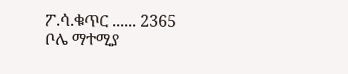ፖ.ሳ.ቁጥር ...... 2365
ቦሌ ማተሚያ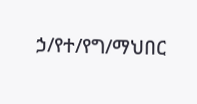ኃ/የተ/የግ/ማህበር